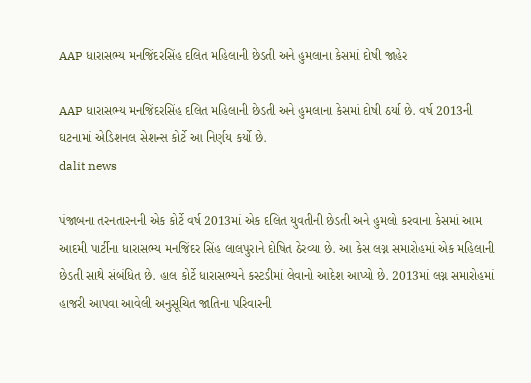AAP ધારાસભ્ય મનજિંદરસિંહ દલિત મહિલાની છેડતી અને હુમલાના કેસમાં દોષી જાહેર

AAP ધારાસભ્ય મનજિંદરસિંહ દલિત મહિલાની છેડતી અને હુમલાના કેસમાં દોષી ઠર્યા છે. વર્ષ 2013ની ઘટનામાં એડિશનલ સેશન્સ કોર્ટે આ નિર્ણય કર્યો છે.
dalit news

પંજાબના તરનતારનની એક કોર્ટે વર્ષ 2013માં એક દલિત યુવતીની છેડતી અને હુમલો કરવાના કેસમાં આમ આદમી પાર્ટીના ધારાસભ્ય મનજિંદર સિંહ લાલપુરાને દોષિત ઠેરવ્યા છે. આ કેસ લગ્ન સમારોહમાં એક મહિલાની છેડતી સાથે સંબંધિત છે. હાલ કોર્ટે ધારાસભ્યને કસ્ટડીમાં લેવાનો આદેશ આપ્યો છે. 2013માં લગ્ન સમારોહમાં હાજરી આપવા આવેલી અનુસૂચિત જાતિના પરિવારની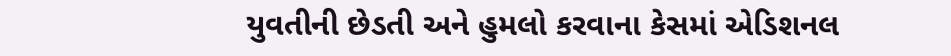યુવતીની છેડતી અને હુમલો કરવાના કેસમાં એડિશનલ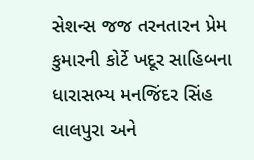સેશન્સ જજ તરનતારન પ્રેમ કુમારની કોર્ટે ખદૂર સાહિબના ધારાસભ્ય મનજિંદર સિંહ લાલપુરા અને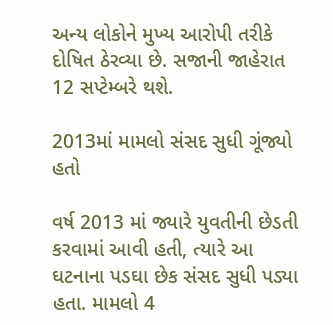અન્ય લોકોને મુખ્ય આરોપી તરીકે દોષિત ઠેરવ્યા છે. સજાની જાહેરાત 12 સપ્ટેમ્બરે થશે.

2013માં મામલો સંસદ સુધી ગૂંજ્યો હતો

વર્ષ 2013 માં જ્યારે યુવતીની છેડતી કરવામાં આવી હતી, ત્યારે આ  ઘટનાના પડઘા છેક સંસદ સુધી પડ્યા હતા. મામલો 4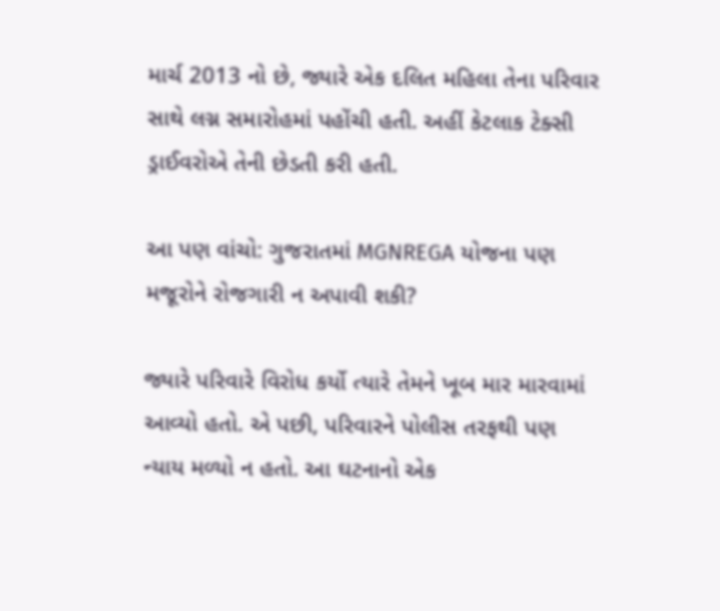માર્ચ 2013 નો છે, જ્યારે એક દલિત મહિલા તેના પરિવાર સાથે લગ્ન સમારોહમાં પહોંચી હતી. અહીં કેટલાક ટેક્સી ડ્રાઈવરોએ તેની છેડતી કરી હતી.

આ પણ વાંચો: ગુજરાતમાં MGNREGA યોજના પણ મજૂરોને રોજગારી ન અપાવી શકી?

જ્યારે પરિવારે વિરોધ કર્યો ત્યારે તેમને ખૂબ માર મારવામાં આવ્યો હતો. એ પછી, પરિવારને પોલીસ તરફથી પણ ન્યાય મળ્યો ન હતો. આ ઘટનાનો એક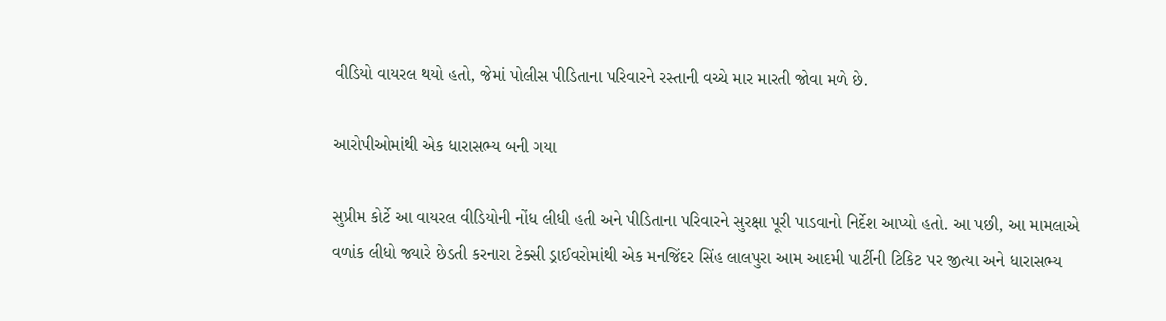વીડિયો વાયરલ થયો હતો, જેમાં પોલીસ પીડિતાના પરિવારને રસ્તાની વચ્ચે માર મારતી જોવા મળે છે.

આરોપીઓમાંથી એક ધારાસભ્ય બની ગયા

સુપ્રીમ કોર્ટે આ વાયરલ વીડિયોની નોંધ લીધી હતી અને પીડિતાના પરિવારને સુરક્ષા પૂરી પાડવાનો નિર્દેશ આપ્યો હતો. આ પછી, આ મામલાએ વળાંક લીધો જ્યારે છેડતી કરનારા ટેક્સી ડ્રાઈવરોમાંથી એક મનજિંદર સિંહ લાલપુરા આમ આદમી પાર્ટીની ટિકિટ પર જીત્યા અને ધારાસભ્ય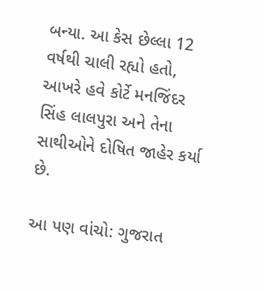બન્યા. આ કેસ છેલ્લા 12 વર્ષથી ચાલી રહ્યો હતો, આખરે હવે કોર્ટે મનજિંદર સિંહ લાલપુરા અને તેના સાથીઓને દોષિત જાહેર કર્યા છે.

આ પણ વાંચો: ગુજરાત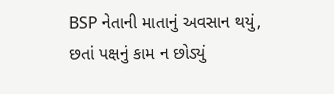BSP નેતાની માતાનું અવસાન થયું, છતાં પક્ષનું કામ ન છોડ્યું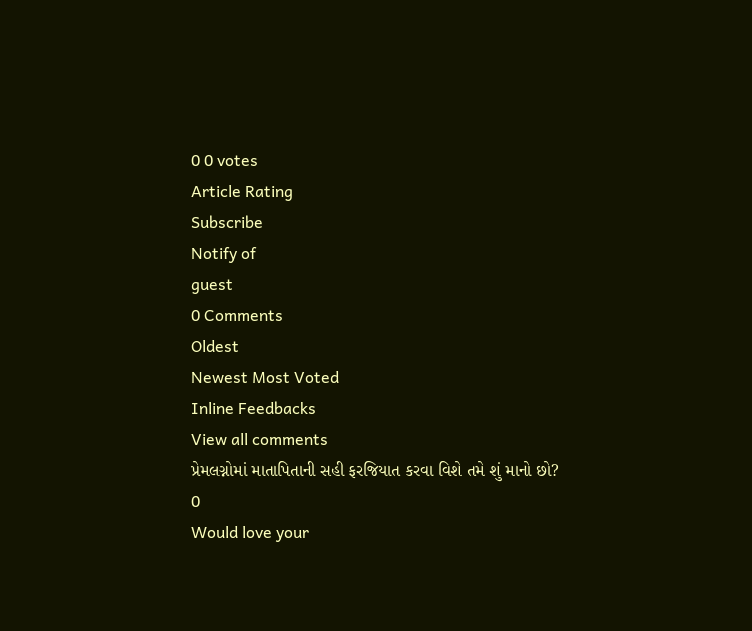0 0 votes
Article Rating
Subscribe
Notify of
guest
0 Comments
Oldest
Newest Most Voted
Inline Feedbacks
View all comments
પ્રેમલગ્નોમાં માતાપિતાની સહી ફરજિયાત કરવા વિશે તમે શું માનો છો?
0
Would love your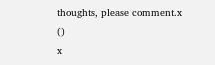thoughts, please comment.x
()
x